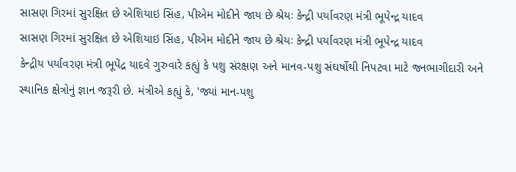સાસણ ગિરમાં સુરક્ષિત છે એશિયાઇ સિંહ, પીએમ મોદીને જાય છે શ્રેયઃ કેન્દ્રી પર્યાવરણ મંત્રી ભૂપેન્દ્ર યાદવ
સાસણ ગિરમાં સુરક્ષિત છે એશિયાઇ સિંહ, પીએમ મોદીને જાય છે શ્રેયઃ કેન્દ્રી પર્યાવરણ મંત્રી ભૂપેન્દ્ર યાદવ
કેન્દ્રીય પર્યાવરણ મંત્રી ભૂપેંદ્ર યાદવે ગુરુવારે કહ્યું કે પશુ સંરક્ષણ અને માનવ-પશુ સંઘર્ષોથી નિપટવા માટે જનભાગીદારી અને સ્થાનિક ક્ષેત્રોનું જ્ઞાન જરૂરી છે. મંત્રીએ કહ્યું કે, 'જ્યાં માન-પશુ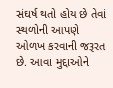સંઘર્ષ થતો હોય છે તેવાં સ્થળોની આપણે ઓળખ કરવાની જરૂરત છે. આવા મુદ્દાઓને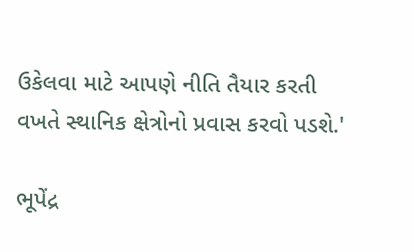ઉકેલવા માટે આપણે નીતિ તૈયાર કરતી વખતે સ્થાનિક ક્ષેત્રોનો પ્રવાસ કરવો પડશે.'

ભૂપેંદ્ર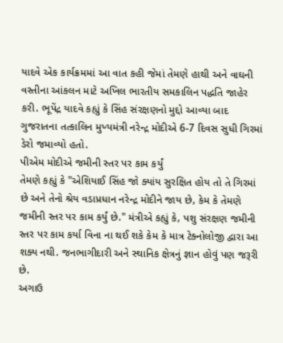યાદવે એક કાર્યક્રમમાં આ વાત કહી જેમાં તેમણે હાથી અને વાઘની વસ્તીના આંકલન માટે અખિલ ભારતીય સમકાલિન પદ્ધતિ જાહેર કરી. ભૂપેંદ્ર યાદવે કહ્યું કે સિંહ સંરક્ષણનો મુદ્દો આવ્યા બાદ ગુજરાતના તત્કાલિન મુખ્યમંત્રી નરેન્દ્ર મોદીએ 6-7 દિવસ સુધી ગિરમાં ડેરો જમાવ્યો હતો.
પીએમ મોદીએ જમીની સ્તર પર કામ કર્યું
તેમણે કહ્યું કે "એશિયાઈ સિંહ જો ક્યાંય સુરક્ષિત હોય તો તે ગિરમાં છે અને તેનો શ્રેય વડાપ્રધાન નરેન્દ્ર મોદીને જાય છે, કેમ કે તેમણે જમીની સ્તર પર કામ કર્યું છે." મંત્રીએ કહ્યું કે, પશુ સંરક્ષણ જમીની સ્તર પર કામ કર્યા વિના ના થઈ શકે કેમ કે માત્ર ટેક્નોલોજી દ્વારા આ શક્ય નથી. જનભાગીદારી અને સ્થાનિક ક્ષેત્રનું જ્ઞાન હોવું પણ જરૂરી છે.
અગાઉ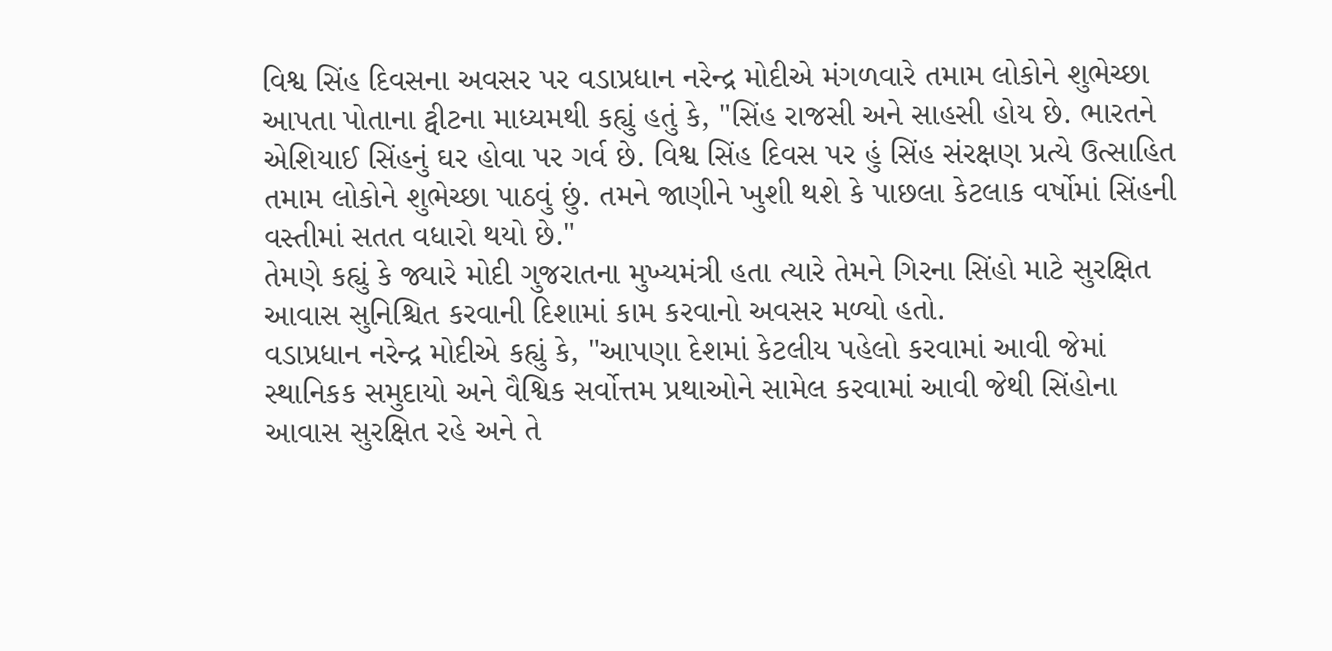વિશ્વ સિંહ દિવસના અવસર પર વડાપ્રધાન નરેન્દ્ર મોદીએ મંગળવારે તમામ લોકોને શુભેચ્છા આપતા પોતાના ટ્વીટના માધ્યમથી કહ્યું હતું કે, "સિંહ રાજસી અને સાહસી હોય છે. ભારતને એશિયાઈ સિંહનું ઘર હોવા પર ગર્વ છે. વિશ્વ સિંહ દિવસ પર હું સિંહ સંરક્ષણ પ્રત્યે ઉત્સાહિત તમામ લોકોને શુભેચ્છા પાઠવું છું. તમને જાણીને ખુશી થશે કે પાછલા કેટલાક વર્ષોમાં સિંહની વસ્તીમાં સતત વધારો થયો છે."
તેમણે કહ્યું કે જ્યારે મોદી ગુજરાતના મુખ્યમંત્રી હતા ત્યારે તેમને ગિરના સિંહો માટે સુરક્ષિત આવાસ સુનિશ્ચિત કરવાની દિશામાં કામ કરવાનો અવસર મળ્યો હતો.
વડાપ્રધાન નરેન્દ્ર મોદીએ કહ્યું કે, "આપણા દેશમાં કેટલીય પહેલો કરવામાં આવી જેમાં સ્થાનિકક સમુદાયો અને વૈશ્વિક સર્વોત્તમ પ્રથાઓને સામેલ કરવામાં આવી જેથી સિંહોના આવાસ સુરક્ષિત રહે અને તે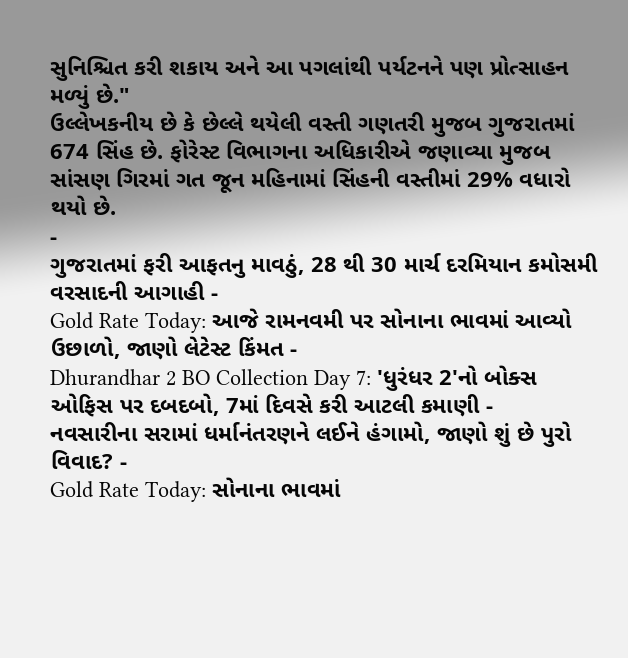સુનિશ્ચિત કરી શકાય અને આ પગલાંથી પર્યટનને પણ પ્રોત્સાહન મળ્યું છે."
ઉલ્લેખકનીય છે કે છેલ્લે થયેલી વસ્તી ગણતરી મુજબ ગુજરાતમાં 674 સિંહ છે. ફોરેસ્ટ વિભાગના અધિકારીએ જણાવ્યા મુજબ સાંસણ ગિરમાં ગત જૂન મહિનામાં સિંહની વસ્તીમાં 29% વધારો થયો છે.
-
ગુજરાતમાં ફરી આફતનુ માવઠું, 28 થી 30 માર્ચ દરમિયાન કમોસમી વરસાદની આગાહી -
Gold Rate Today: આજે રામનવમી પર સોનાના ભાવમાં આવ્યો ઉછાળો, જાણો લેટેસ્ટ કિંમત -
Dhurandhar 2 BO Collection Day 7: 'ધુરંધર 2'નો બોક્સ ઓફિસ પર દબદબો, 7માં દિવસે કરી આટલી કમાણી -
નવસારીના સરામાં ધર્માનંતરણને લઈને હંગામો, જાણો શું છે પુરો વિવાદ? -
Gold Rate Today: સોનાના ભાવમાં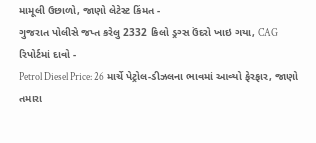મામૂલી ઉછાળો, જાણો લેટેસ્ટ કિંમત -
ગુજરાત પોલીસે જપ્ત કરેલુ 2332 કિલો ડ્રગ્સ ઉંદરો ખાઇ ગયા, CAG રિપોર્ટમાં દાવો -
Petrol Diesel Price: 26 માર્ચે પેટ્રોલ-ડીઝલના ભાવમાં આવ્યો ફેરફાર, જાણો તમારા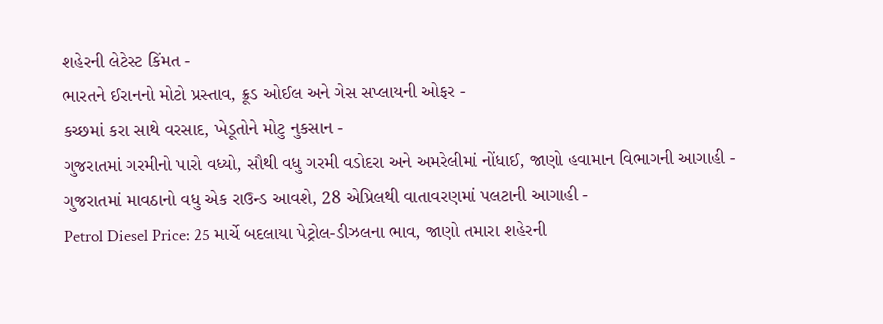શહેરની લેટેસ્ટ કિંમત -
ભારતને ઈરાનનો મોટો પ્રસ્તાવ, ક્રૂડ ઓઈલ અને ગેસ સપ્લાયની ઓફર -
કચ્છમાં કરા સાથે વરસાદ, ખેડૂતોને મોટુ નુકસાન -
ગુજરાતમાં ગરમીનો પારો વધ્યો, સૌથી વધુ ગરમી વડોદરા અને અમરેલીમાં નોંધાઈ, જાણો હવામાન વિભાગની આગાહી -
ગુજરાતમાં માવઠાનો વધુ એક રાઉન્ડ આવશે, 28 એપ્રિલથી વાતાવરણમાં પલટાની આગાહી -
Petrol Diesel Price: 25 માર્ચે બદલાયા પેટ્રોલ-ડીઝલના ભાવ, જાણો તમારા શહેરની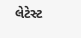લેટેસ્ટ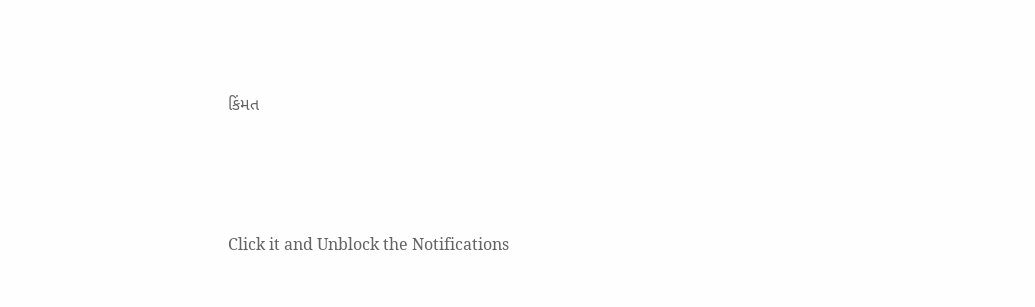કિંમત







Click it and Unblock the Notifications